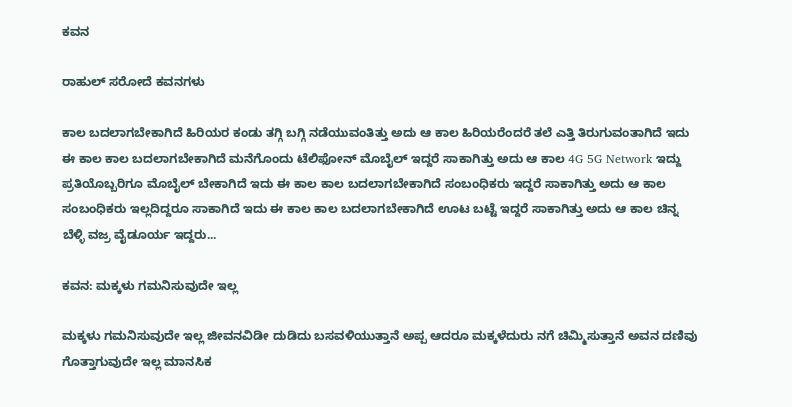ಕವನ

ರಾಹುಲ್ ಸರೋದೆ ಕವನಗಳು

ಕಾಲ ಬದಲಾಗಬೇಕಾಗಿದೆ ಹಿರಿಯರ ಕಂಡು ತಗ್ಗಿ ಬಗ್ಗಿ ನಡೆಯುವಂತಿತ್ತು ಅದು ಆ ಕಾಲ ಹಿರಿಯರೆಂದರೆ ತಲೆ ಎತ್ತಿ ತಿರುಗುವಂತಾಗಿದೆ ಇದು ಈ ಕಾಲ ಕಾಲ ಬದಲಾಗಬೇಕಾಗಿದೆ ಮನೆಗೊಂದು ಟೆಲಿಫೋನ್ ಮೊಬೈಲ್ ಇದ್ದರೆ ಸಾಕಾಗಿತ್ತು ಅದು ಆ ಕಾಲ 4G 5G Network ಇದ್ದು ಪ್ರತಿಯೊಬ್ಬರಿಗೂ ಮೊಬೈಲ್ ಬೇಕಾಗಿದೆ ಇದು ಈ ಕಾಲ ಕಾಲ ಬದಲಾಗಬೇಕಾಗಿದೆ ಸಂಬಂಧಿಕರು ಇದ್ದರೆ ಸಾಕಾಗಿತ್ತು ಅದು ಆ ಕಾಲ ಸಂಬಂಧಿಕರು ಇಲ್ಲದಿದ್ದರೂ ಸಾಕಾಗಿದೆ ಇದು ಈ ಕಾಲ ಕಾಲ ಬದಲಾಗಬೇಕಾಗಿದೆ ಊಟ ಬಟ್ಟೆ ಇದ್ದರೆ ಸಾಕಾಗಿತ್ತು ಅದು ಆ ಕಾಲ ಚಿನ್ನ ಬೆಳ್ಳಿ ವಜ್ರ ವೈಡೂರ್ಯ ಇದ್ದರು...

ಕವನ: ಮಕ್ಕಳು ಗಮನಿಸುವುದೇ ಇಲ್ಲ

ಮಕ್ಕಳು ಗಮನಿಸುವುದೇ ಇಲ್ಲ ಜೀವನವಿಡೀ ದುಡಿದು ಬಸವಳಿಯುತ್ತಾನೆ ಅಪ್ಪ ಆದರೂ ಮಕ್ಕಳೆದುರು ನಗೆ ಚಿಮ್ಮಿಸುತ್ತಾನೆ ಅವನ ದಣಿವು ಗೊತ್ತಾಗುವುದೇ ಇಲ್ಲ ಮಾನಸಿಕ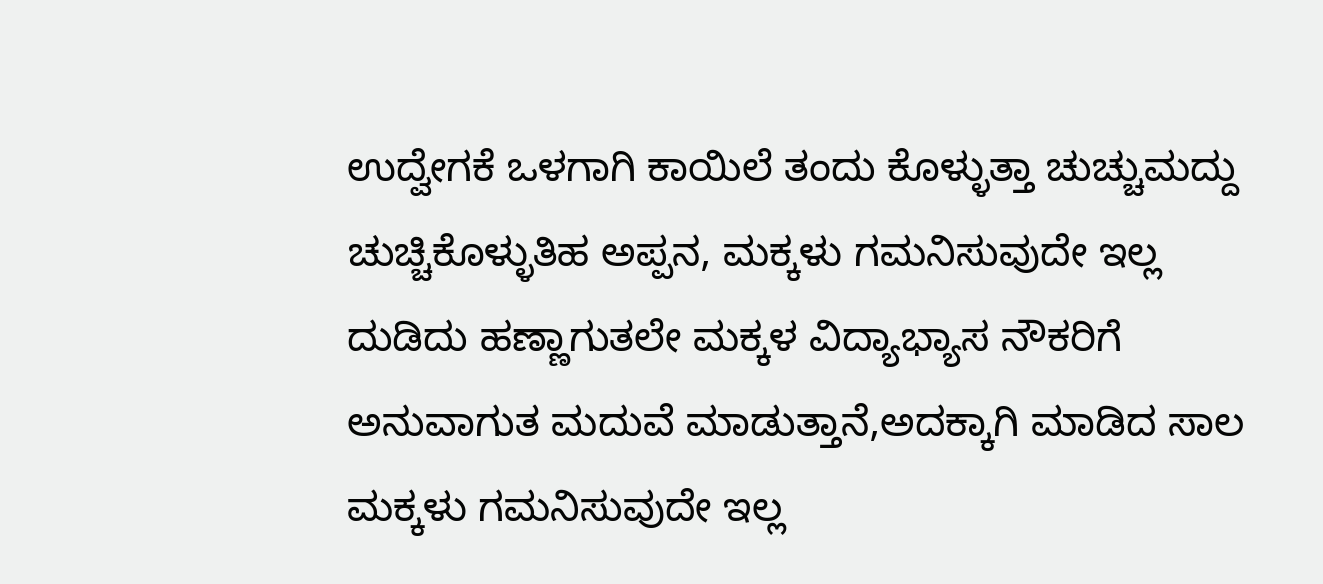ಉದ್ವೇಗಕೆ ಒಳಗಾಗಿ ಕಾಯಿಲೆ ತಂದು ಕೊಳ್ಳುತ್ತಾ ಚುಚ್ಚುಮದ್ದು ಚುಚ್ಚಿಕೊಳ್ಳುತಿಹ ಅಪ್ಪನ, ಮಕ್ಕಳು ಗಮನಿಸುವುದೇ ಇಲ್ಲ ದುಡಿದು ಹಣ್ಣಾಗುತಲೇ ಮಕ್ಕಳ ವಿದ್ಯಾಭ್ಯಾಸ ನೌಕರಿಗೆ ಅನುವಾಗುತ ಮದುವೆ ಮಾಡುತ್ತಾನೆ,ಅದಕ್ಕಾಗಿ ಮಾಡಿದ ಸಾಲ ಮಕ್ಕಳು ಗಮನಿಸುವುದೇ ಇಲ್ಲ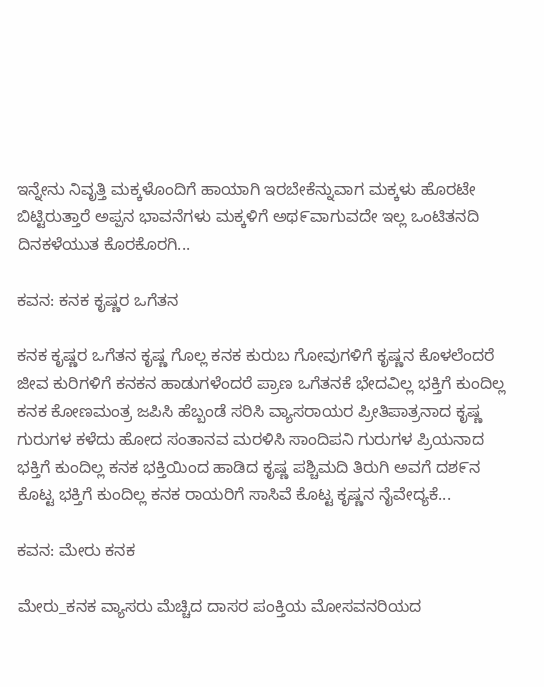ಇನ್ನೇನು ನಿವೃತ್ತಿ ಮಕ್ಕಳೊಂದಿಗೆ ಹಾಯಾಗಿ ಇರಬೇಕೆನ್ನುವಾಗ ಮಕ್ಕಳು ಹೊರಟೇ ಬಿಟ್ಟಿರುತ್ತಾರೆ ಅಪ್ಪನ ಭಾವನೆಗಳು ಮಕ್ಕಳಿಗೆ ಅಥ೯ವಾಗುವದೇ ಇಲ್ಲ ಒಂಟಿತನದಿ ದಿನಕಳೆಯುತ ಕೊರಕೊರಗಿ...

ಕವನ: ಕನಕ ಕೃಷ್ಣರ ಒಗೆತನ

ಕನಕ ಕೃಷ್ಣರ ಒಗೆತನ ಕೃಷ್ಣ ಗೊಲ್ಲ ಕನಕ ಕುರುಬ ಗೋವುಗಳಿಗೆ ಕೃಷ್ಣನ ಕೊಳಲೆಂದರೆ ಜೀವ ಕುರಿಗಳಿಗೆ ಕನಕನ ಹಾಡುಗಳೆಂದರೆ ಪ್ರಾಣ ಒಗೆತನಕೆ ಭೇದವಿಲ್ಲ ಭಕ್ತಿಗೆ ಕುಂದಿಲ್ಲ ಕನಕ ಕೋಣಮಂತ್ರ ಜಪಿಸಿ ಹೆಬ್ಬಂಡೆ ಸರಿಸಿ ವ್ಯಾಸರಾಯರ ಪ್ರೀತಿಪಾತ್ರನಾದ ಕೃಷ್ಣ ಗುರುಗಳ ಕಳೆದು ಹೋದ ಸಂತಾನವ ಮರಳಿಸಿ ಸಾಂದಿಪನಿ ಗುರುಗಳ ಪ್ರಿಯನಾದ ಭಕ್ತಿಗೆ ಕುಂದಿಲ್ಲ ಕನಕ ಭಕ್ತಿಯಿಂದ ಹಾಡಿದ ಕೃಷ್ಣ ಪಶ್ಚಿಮದಿ ತಿರುಗಿ ಅವಗೆ ದಶ೯ನ ಕೊಟ್ಟ ಭಕ್ತಿಗೆ ಕುಂದಿಲ್ಲ ಕನಕ ರಾಯರಿಗೆ ಸಾಸಿವೆ ಕೊಟ್ಟ ಕೃಷ್ಣನ ನೈವೇದ್ಯಕೆ...

ಕವನ: ಮೇರು ಕನಕ

ಮೇರು_ಕನಕ ವ್ಯಾಸರು ಮೆಚ್ಚಿದ ದಾಸರ ಪಂಕ್ತಿಯ ಮೋಸವನರಿಯದ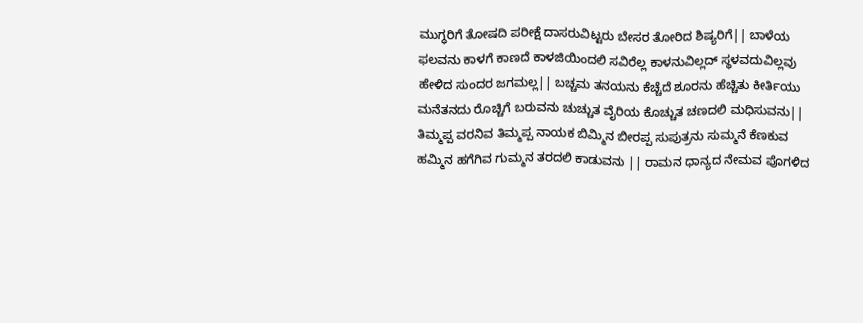ಮುಗ್ಧರಿಗೆ ತೋಷದಿ ಪರೀಕ್ಷೆ ದಾಸರುವಿಟ್ಟರು ಬೇಸರ ತೋರಿದ ಶಿಷ್ಯರಿಗೆ|| ಬಾಳೆಯ ಫಲವನು ಕಾಳಗೆ ಕಾಣದೆ ಕಾಳಜಿಯಿಂದಲಿ ಸವಿರೆಲ್ಲ ಕಾಳನುವಿಲ್ಲದ್ ಸ್ಥಳವದುವಿಲ್ಲವು ಹೇಳಿದ ಸುಂದರ ಜಗಮಲ್ಲ|| ಬಚ್ಚಮ ತನಯನು ಕೆಚ್ಚೆದೆ ಶೂರನು ಹೆಚ್ಚಿತು ಕೀರ್ತಿಯು ಮನೆತನದು ರೊಚ್ಚಿಗೆ ಬರುವನು ಚುಚ್ಚುತ ವೈರಿಯ ಕೊಚ್ಚುತ ಚಣದಲಿ ಮಧಿಸುವನು|| ತಿಮ್ಮಪ್ಪ ವರನಿವ ತಿಮ್ಮಪ್ಪ ನಾಯಕ ಬಿಮ್ಮಿನ ಬೀರಪ್ಪ ಸುಪುತ್ರನು ಸುಮ್ಮನೆ ಕೆಣಕುವ ಹಮ್ಮಿನ ಹಗೆಗಿವ ಗುಮ್ಮನ ತರದಲಿ ಕಾಡುವನು || ರಾಮನ ಧಾನ್ಯದ ನೇಮವ ಪೊಗಳಿದ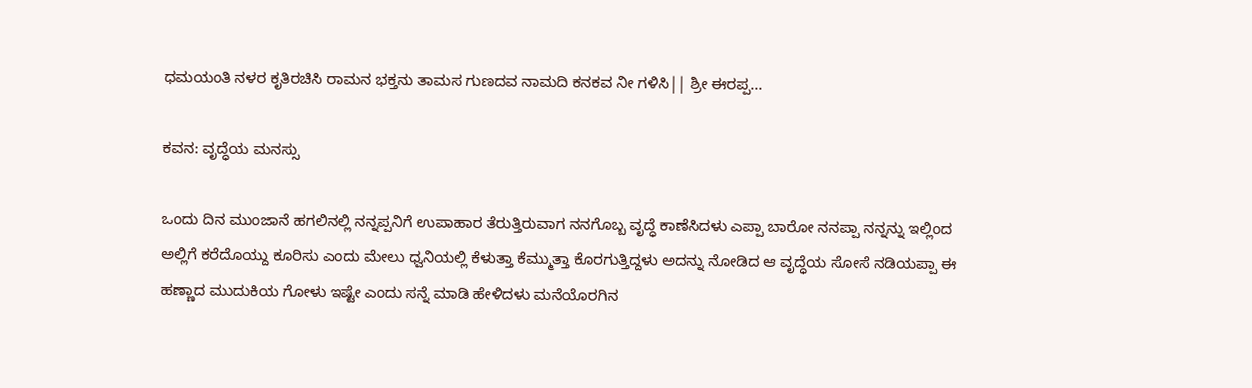ಧಮಯಂತಿ ನಳರ ಕೃತಿರಚಿಸಿ ರಾಮನ ಭಕ್ತನು ತಾಮಸ ಗುಣದವ ನಾಮದಿ ಕನಕವ ನೀ ಗಳಿಸಿ|| ಶ್ರೀ ಈರಪ್ಪ...

ಕವನ: ವೃದ್ಧೆಯ ಮನಸ್ಸು

ಒಂದು ದಿನ ಮುಂಜಾನೆ ಹಗಲಿನಲ್ಲಿ ನನ್ನಪ್ಪನಿಗೆ ಉಪಾಹಾರ ತೆರುತ್ತಿರುವಾಗ ನನಗೊಬ್ಬ ವೃದ್ಧೆ ಕಾಣೆಸಿದಳು ಎಪ್ಪಾ ಬಾರೋ ನನಪ್ಪಾ ನನ್ನನ್ನು ಇಲ್ಲಿಂದ ಅಲ್ಲಿಗೆ ಕರೆದೊಯ್ದು ಕೂರಿಸು ಎಂದು ಮೇಲು ಧ್ವನಿಯಲ್ಲಿ ಕೆಳುತ್ತಾ ಕೆಮ್ಮುತ್ತಾ ಕೊರಗುತ್ತಿದ್ದಳು ಅದನ್ನು ನೋಡಿದ ಆ ವೃದ್ಧೆಯ ಸೋಸೆ ನಡಿಯಪ್ಪಾ ಈ ಹಣ್ಣಾದ ಮುದುಕಿಯ ಗೋಳು ಇಷ್ಟೇ ಎಂದು ಸನ್ನೆ ಮಾಡಿ ಹೇಳಿದಳು ಮನೆಯೊರಗಿನ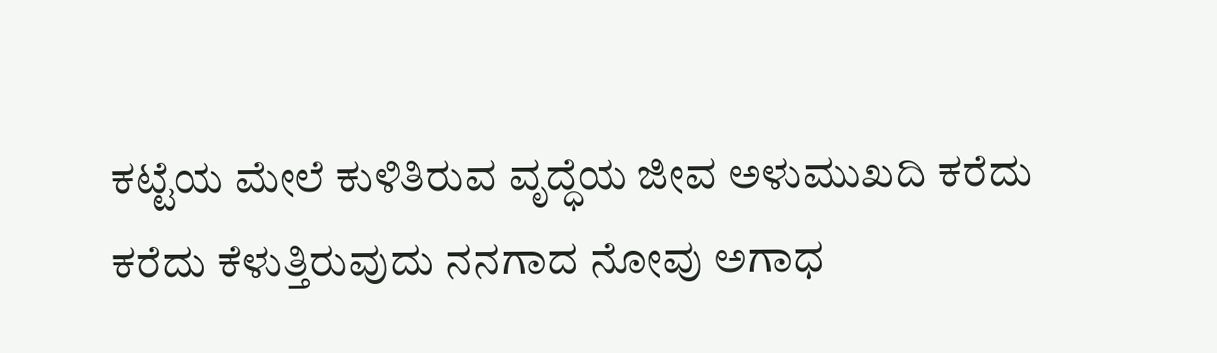ಕಟ್ಟೆಯ ಮೇಲೆ ಕುಳಿತಿರುವ ವೃದ್ಧೆಯ ಜೀವ ಅಳುಮುಖದಿ ಕರೆದು ಕರೆದು ಕೆಳುತ್ತಿರುವುದು ನನಗಾದ ನೋವು ಅಗಾಧ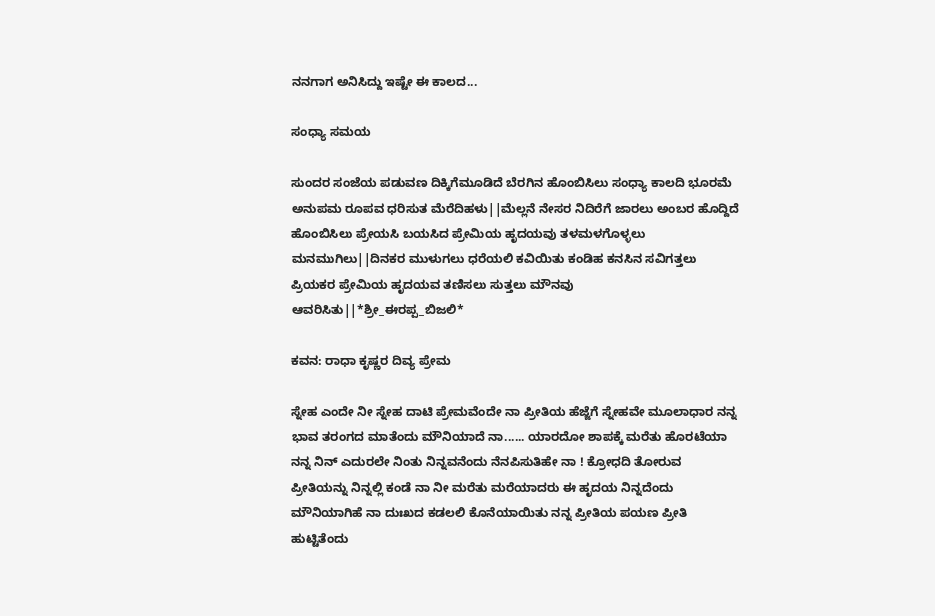ನನಗಾಗ ಅನಿಸಿದ್ದು ಇಷ್ಟೇ ಈ ಕಾಲದ...

ಸಂಧ್ಯಾ ಸಮಯ

ಸುಂದರ ಸಂಜೆಯ ಪಡುವಣ ದಿಕ್ಕಿಗೆಮೂಡಿದೆ ಬೆರಗಿನ ಹೊಂಬಿಸಿಲು ಸಂಧ್ಯಾ ಕಾಲದಿ ಭೂರಮೆ ಅನುಪಮ ರೂಪವ ಧರಿಸುತ ಮೆರೆದಿಹಳು||ಮೆಲ್ಲನೆ ನೇಸರ ನಿದಿರೆಗೆ ಜಾರಲು ಅಂಬರ ಹೊದ್ದಿದೆ ಹೊಂಬಿಸಿಲು ಪ್ರೇಯಸಿ ಬಯಸಿದ ಪ್ರೇಮಿಯ ಹೃದಯವು ತಳಮಳಗೊಳ್ಳಲು ಮನಮುಗಿಲು||ದಿನಕರ ಮುಳುಗಲು ಧರೆಯಲಿ ಕವಿಯಿತು ಕಂಡಿಹ ಕನಸಿನ ಸವಿಗತ್ತಲು ಪ್ರಿಯಕರ ಪ್ರೇಮಿಯ ಹೃದಯವ ತಣಿಸಲು ಸುತ್ತಲು ಮೌನವು ಆವರಿಸಿತು||*ಶ್ರೀ_ಈರಪ್ಪ_ಬಿಜಲಿ*

ಕವನ: ರಾಧಾ ಕೃಷ್ಣರ ದಿವ್ಯ ಪ್ರೇಮ

ಸ್ನೇಹ ಎಂದೇ ನೀ ಸ್ನೇಹ ದಾಟಿ ಪ್ರೇಮವೆಂದೇ ನಾ ಪ್ರೀತಿಯ ಹೆಜ್ಜೆಗೆ ಸ್ನೇಹವೇ ಮೂಲಾಧಾರ ನನ್ನ ಭಾವ ತರಂಗದ ಮಾತೆಂದು ಮೌನಿಯಾದೆ ನಾ...... ಯಾರದೋ ಶಾಪಕ್ಕೆ ಮರೆತು ಹೊರಟೆಯಾ ನನ್ನ ನಿನ್ ಎದುರಲೇ ನಿಂತು ನಿನ್ನವನೆಂದು ನೆನಪಿಸುತಿಹೇ ನಾ ! ಕ್ರೋಧದಿ ತೋರುವ ಪ್ರೀತಿಯನ್ನು ನಿನ್ನಲ್ಲಿ ಕಂಡೆ ನಾ ನೀ ಮರೆತು ಮರೆಯಾದರು ಈ ಹೃದಯ ನಿನ್ನದೆಂದು ಮೌನಿಯಾಗಿಹೆ ನಾ ದುಃಖದ ಕಡಲಲಿ ಕೊನೆಯಾಯಿತು ನನ್ನ ಪ್ರೀತಿಯ ಪಯಣ ಪ್ರೀತಿ ಹುಟ್ಟಿತೆಂದು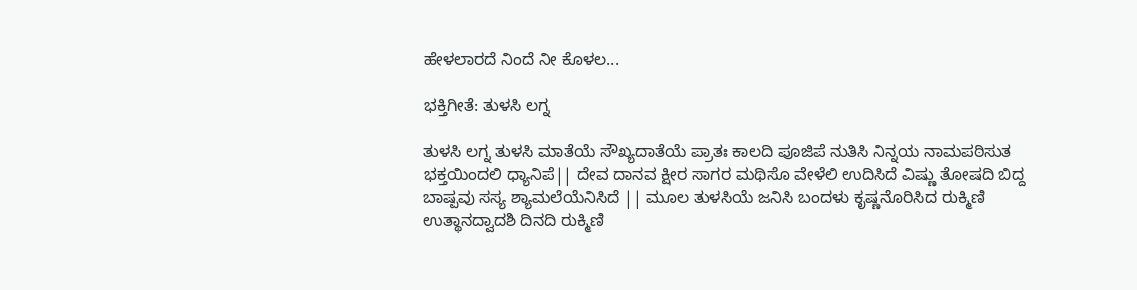ಹೇಳಲಾರದೆ ನಿಂದೆ ನೀ ಕೊಳಲ...

ಭಕ್ತಿಗೀತೆ: ತುಳಸಿ ಲಗ್ನ

ತುಳಸಿ ಲಗ್ನ ತುಳಸಿ ಮಾತೆಯೆ ಸೌಖ್ಯದಾತೆಯೆ ಪ್ರಾತಃ ಕಾಲದಿ ಪೂಜಿಪೆ ನುತಿಸಿ ನಿನ್ನಯ ನಾಮಪಠಿಸುತ ಭಕ್ತಯಿಂದಲಿ ಧ್ಯಾನಿಪೆ|| ದೇವ ದಾನವ ಕ್ಷೀರ ಸಾಗರ ಮಥಿಸೊ ವೇಳೆಲಿ ಉದಿಸಿದೆ ವಿಷ್ಣು ತೋಷದಿ ಬಿದ್ದ ಬಾಷ್ಪವು ಸಸ್ಯ ಶ್ಯಾಮಲೆಯೆನಿಸಿದೆ || ಮೂಲ ತುಳಸಿಯೆ ಜನಿಸಿ ಬಂದಳು ಕೃಷ್ಣನೊರಿಸಿದ ರುಕ್ಮಿಣಿ ಉತ್ಥಾನದ್ವಾದಶಿ ದಿನದಿ ರುಕ್ಮಿಣಿ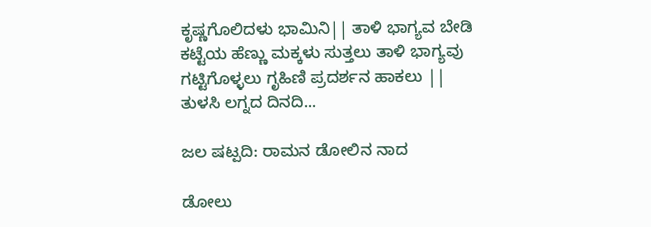ಕೃಷ್ಣಗೊಲಿದಳು ಭಾಮಿನಿ|| ತಾಳಿ ಭಾಗ್ಯವ ಬೇಡಿ ಕಟ್ಟೆಯ ಹೆಣ್ಣು ಮಕ್ಕಳು ಸುತ್ತಲು ತಾಳಿ ಭಾಗ್ಯವು ಗಟ್ಟಿಗೊಳ್ಳಲು ಗೃಹಿಣಿ ಪ್ರದರ್ಶನ ಹಾಕಲು || ತುಳಸಿ ಲಗ್ನದ ದಿನದಿ...

ಜಲ ಷಟ್ಪದಿ: ರಾಮನ ಡೋಲಿನ ನಾದ

ಡೋಲು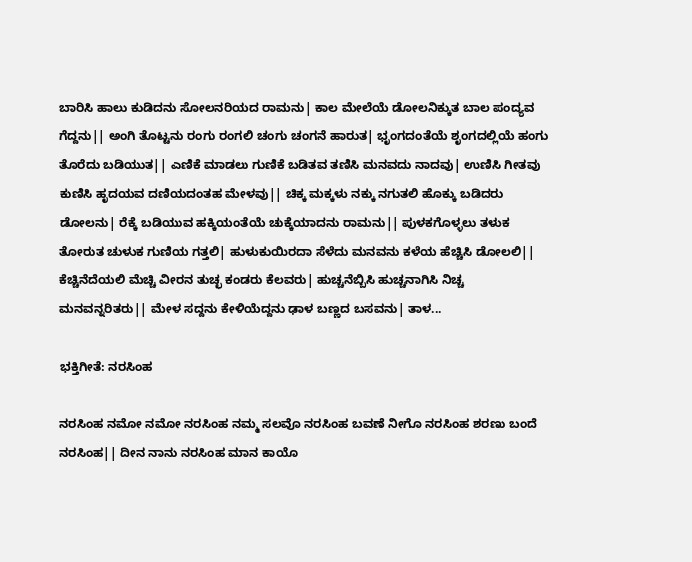ಬಾರಿಸಿ ಹಾಲು ಕುಡಿದನು ಸೋಲನರಿಯದ ರಾಮನು| ಕಾಲ ಮೇಲೆಯೆ ಡೋಲನಿಕ್ಕುತ ಬಾಲ ಪಂದ್ಯವ ಗೆದ್ದನು|| ಅಂಗಿ ತೊಟ್ಟನು ರಂಗು ರಂಗಲಿ ಚಂಗು ಚಂಗನೆ ಹಾರುತ| ಭೃಂಗದಂತೆಯೆ ಶೃಂಗದಲ್ಲಿಯೆ ಹಂಗು ತೊರೆದು ಬಡಿಯುತ|| ಎಣಿಕೆ ಮಾಡಲು ಗುಣಿಕೆ ಬಡಿತವ ತಣಿಸಿ ಮನವದು ನಾದವು| ಉಣಿಸಿ ಗೀತವು ಕುಣಿಸಿ ಹೃದಯವ ದಣಿಯದಂತಹ ಮೇಳವು|| ಚಿಕ್ಕ ಮಕ್ಕಳು ನಕ್ಕು ನಗುತಲಿ ಹೊಕ್ಕು ಬಡಿದರು ಡೋಲನು| ರೆಕ್ಕೆ ಬಡಿಯುವ ಹಕ್ಕಿಯಂತೆಯೆ ಚುಕ್ಕೆಯಾದನು ರಾಮನು|| ಪುಳಕಗೊಳ್ಳಲು ತಳುಕ ತೋರುತ ಚುಳುಕ ಗುಣಿಯ ಗತ್ತಲಿ| ಹುಳುಕುಯಿರದಾ ಸೆಳೆದು ಮನವನು ಕಳೆಯ ಹೆಚ್ಚಿಸಿ ಡೋಲಲಿ|| ಕೆಚ್ಚಿನೆದೆಯಲಿ ಮೆಚ್ಚಿ ವೀರನ ತುಚ್ಛ ಕಂಡರು ಕೆಲವರು| ಹುಚ್ಚನೆಬ್ಬಿಸಿ ಹುಚ್ಚನಾಗಿಸಿ ನಿಚ್ಚ ಮನವನ್ನರಿತರು|| ಮೇಳ ಸದ್ದನು ಕೇಳಿಯೆದ್ದನು ಢಾಳ ಬಣ್ಣದ ಬಸವನು| ತಾಳ...

ಭಕ್ತಿಗೀತೆ: ನರಸಿಂಹ

ನರಸಿಂಹ ನಮೋ ನಮೋ ನರಸಿಂಹ ನಮ್ಮ ಸಲವೊ ನರಸಿಂಹ ಬವಣೆ ನೀಗೊ ನರಸಿಂಹ ಶರಣು ಬಂದೆ ನರಸಿಂಹ|| ದೀನ ನಾನು ನರಸಿಂಹ ಮಾನ ಕಾಯೊ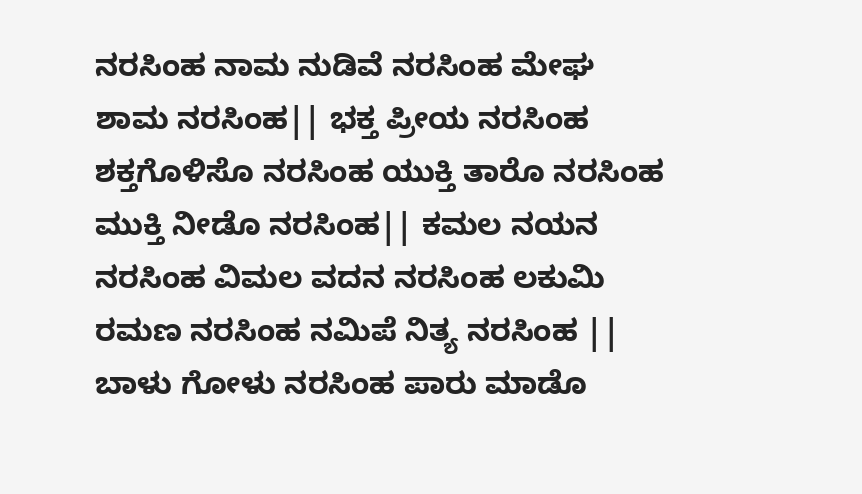ನರಸಿಂಹ ನಾಮ ನುಡಿವೆ ನರಸಿಂಹ ಮೇಘ ಶಾಮ ನರಸಿಂಹ|| ಭಕ್ತ ಪ್ರೀಯ ನರಸಿಂಹ ಶಕ್ತಗೊಳಿಸೊ ನರಸಿಂಹ ಯುಕ್ತಿ ತಾರೊ ನರಸಿಂಹ ಮುಕ್ತಿ ನೀಡೊ ನರಸಿಂಹ|| ಕಮಲ ನಯನ ನರಸಿಂಹ ವಿಮಲ ವದನ ನರಸಿಂಹ ಲಕುಮಿ ರಮಣ ನರಸಿಂಹ ನಮಿಪೆ ನಿತ್ಯ ನರಸಿಂಹ || ಬಾಳು ಗೋಳು ನರಸಿಂಹ ಪಾರು ಮಾಡೊ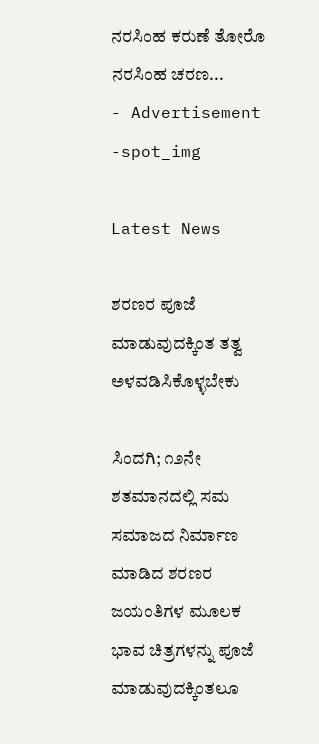ನರಸಿಂಹ ಕರುಣೆ ತೋರೊ ನರಸಿಂಹ ಚರಣ...
- Advertisement -spot_img

Latest News

ಶರಣರ ಪೂಜೆ ಮಾಡುವುದಕ್ಕಿಂತ ತತ್ವ ಅಳವಡಿಸಿಕೊಳ್ಳಬೇಕು

ಸಿಂದಗಿ; ೧೨ನೇ ಶತಮಾನದಲ್ಲಿ ಸಮ ಸಮಾಜದ ನಿರ್ಮಾಣ ಮಾಡಿದ ಶರಣರ ಜಯಂತಿಗಳ ಮೂಲಕ ಭಾವ ಚಿತ್ರಗಳನ್ನು ಪೂಜೆ ಮಾಡುವುದಕ್ಕಿಂತಲೂ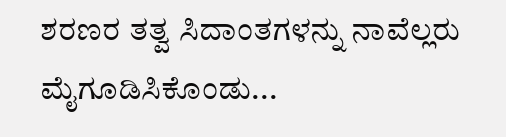ಶರಣರ ತತ್ವ ಸಿದಾಂತಗಳನ್ನು ನಾವೆಲ್ಲರು ಮೈಗೂಡಿಸಿಕೊಂಡು...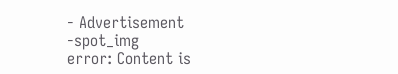- Advertisement -spot_img
error: Content is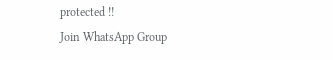protected !!
Join WhatsApp Group